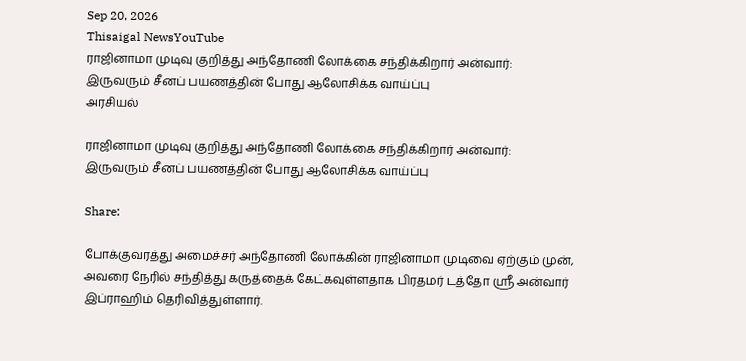Sep 20, 2026
Thisaigal NewsYouTube
ராஜினாமா முடிவு குறித்து அந்தோணி லோக்கை சந்திக்கிறார் அன்வார்: இருவரும் சீனப் பயணத்தின் போது ஆலோசிக்க வாய்ப்பு
அரசியல்

ராஜினாமா முடிவு குறித்து அந்தோணி லோக்கை சந்திக்கிறார் அன்வார்: இருவரும் சீனப் பயணத்தின் போது ஆலோசிக்க வாய்ப்பு

Share:

போக்குவரத்து அமைச்சர் அந்தோணி லோக்கின் ராஜினாமா முடிவை ஏற்கும் முன், அவரை நேரில் சந்தித்து கருத்தைக் கேட்கவுள்ளதாக பிரதமர் டத்தோ ஶ்ரீ அன்வார் இப்ராஹிம் தெரிவித்துள்ளார்.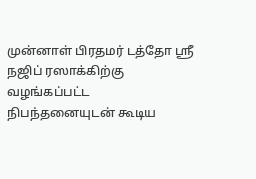முன்னாள் பிரதமர் டத்தோ ஶ்ரீ நஜிப் ரஸாக்கிற்கு வழங்கப்பட்ட நிபந்தனையுடன் கூடிய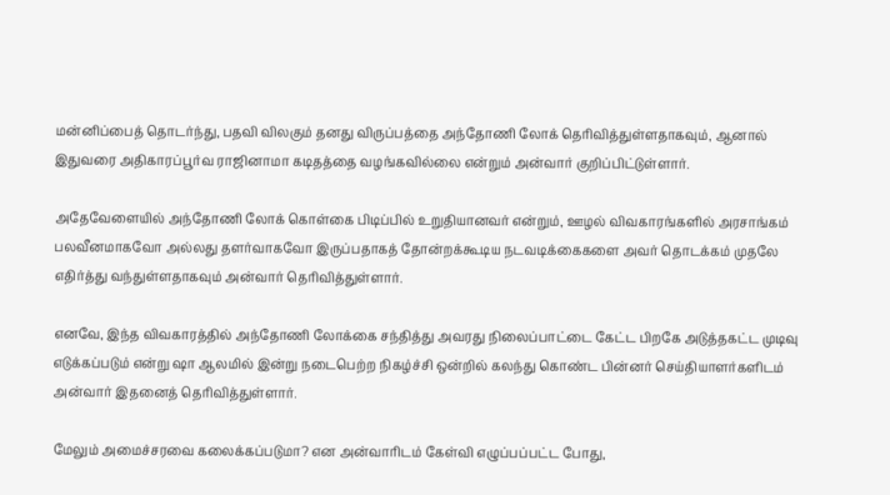மன்னிப்பைத் தொடர்ந்து, பதவி விலகும் தனது விருப்பத்தை அந்தோணி லோக் தெரிவித்துள்ளதாகவும், ஆனால் இதுவரை அதிகாரப்பூர்வ ராஜினாமா கடிதத்தை வழங்கவில்லை என்றும் அன்வார் குறிப்பிட்டுள்ளார்.

அதேவேளையில் அந்தோணி லோக் கொள்கை பிடிப்பில் உறுதியானவர் என்றும், ஊழல் விவகாரங்களில் அரசாங்கம் பலவீனமாகவோ அல்லது தளர்வாகவோ இருப்பதாகத் தோன்றக்கூடிய நடவடிக்கைகளை அவர் தொடக்கம் முதலே எதிர்த்து வந்துள்ளதாகவும் அன்வார் தெரிவித்துள்ளார்.

எனவே, இந்த விவகாரத்தில் அந்தோணி லோக்கை சந்தித்து அவரது நிலைப்பாட்டை கேட்ட பிறகே அடுத்தகட்ட முடிவு எடுக்கப்படும் என்று ஷா ஆலமில் இன்று நடைபெற்ற நிகழ்ச்சி ஒன்றில் கலந்து கொண்ட பின்னர் செய்தியாளர்களிடம் அன்வார் இதனைத் தெரிவித்துள்ளார்.

மேலும் அமைச்சரவை கலைக்கப்படுமா? என அன்வாரிடம் கேள்வி எழுப்பப்பட்ட போது,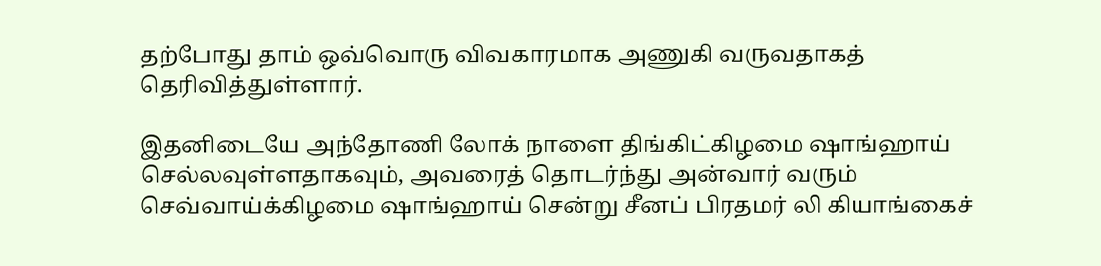தற்போது தாம் ஒவ்வொரு விவகாரமாக அணுகி வருவதாகத் தெரிவித்துள்ளார்.

இதனிடையே அந்தோணி லோக் நாளை திங்கிட்கிழமை ஷாங்ஹாய் செல்லவுள்ளதாகவும், அவரைத் தொடர்ந்து அன்வார் வரும் செவ்வாய்க்கிழமை ஷாங்ஹாய் சென்று சீனப் பிரதமர் லி கியாங்கைச்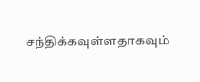சந்திக்கவுள்ளதாகவும்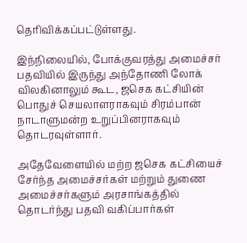தெரிவிக்கப்பட்டுள்ளது.

இந்நிலையில், போக்குவரத்து அமைச்சர் பதவியில் இருந்து அந்தோணி லோக் விலகினாலும் கூட, ஜசெக கட்சியின் பொதுச் செயலாளராகவும் சிரம்பான் நாடாளுமன்ற உறுப்பினராகவும் தொடரவுள்ளார்.

அதேவேளையில் மற்ற ஜசெக கட்சியைச் சேர்ந்த அமைச்சர்கள் மற்றும் துணை அமைச்சர்களும் அரசாங்கத்தில் தொடர்ந்து பதவி வகிப்பார்கள்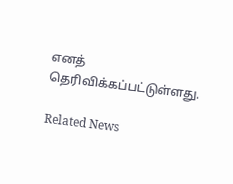எனத் தெரிவிக்கப்பட்டுள்ளது.

Related News